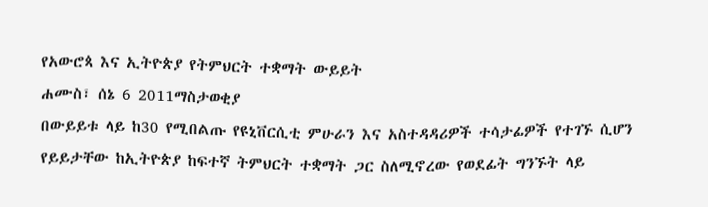የአውሮጳ እና ኢትዮጵያ የትምህርት ተቋማት ውይይት
ሐሙስ፣ ሰኔ 6 2011ማስታወቂያ
በውይይቱ ላይ ከ30 የሚበልጡ የዩኒቨርሲቲ ምሁራን እና አስተዳዳሪዎች ተሳታፊዎች የተገኙ ሲሆን የይይታቸው ከኢትዮጵያ ከፍተኛ ትምህርት ተቋማት ጋር ስለሚኖረው የወደፊት ግንኙት ላይ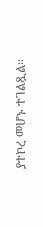ያተኮረ መሆኑ ተገልጿል።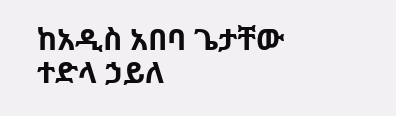ከአዲስ አበባ ጌታቸው ተድላ ኃይለ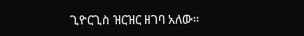ጊዮርጊስ ዝርዝር ዘገባ አለው።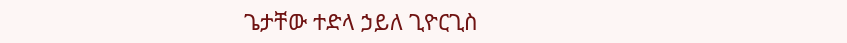ጌታቸው ተድላ ኃይለ ጊዮርጊስ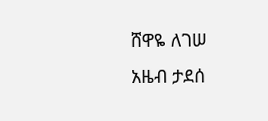ሸዋዬ ለገሠ
አዜብ ታደሰ